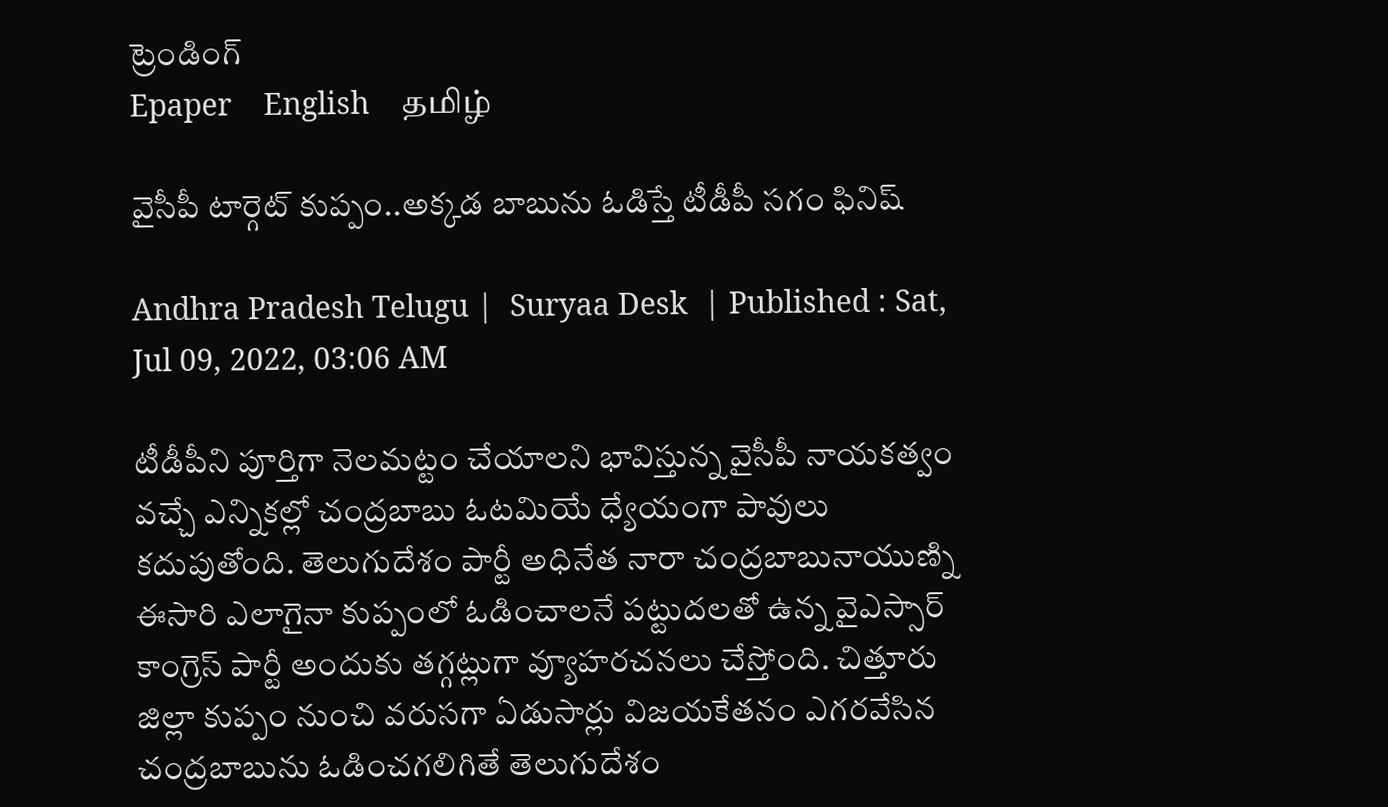ట్రెండింగ్
Epaper    English    தமிழ்

వైసీపీ టార్గెట్ కుప్పం..అక్కడ బాబును ఓడిస్తే టీడీపీ సగం ఫినిష్

Andhra Pradesh Telugu |  Suryaa Desk  | Published : Sat, Jul 09, 2022, 03:06 AM

టీడీపీని పూర్తిగా నెలమట్టం చేయాలని భావిస్తున్న వైసీపీ నాయకత్వం వచ్చే ఎన్నికల్లో చంద్రబాబు ఓటమియే ధ్యేయంగా పావులు కదుపుతోంది. తెలుగుదేశం పార్టీ అధినేత నారా చంద్రబాబునాయుణ్ని ఈసారి ఎలాగైనా కుప్పంలో ఓడించాలనే పట్టుదలతో ఉన్న వైఎస్సార్ కాంగ్రెస్ పార్టీ అందుకు తగ్గట్లుగా వ్యూహరచనలు చేస్తోంది. చిత్తూరు జిల్లా కుప్పం నుంచి వరుసగా ఏడుసార్లు విజయకేతనం ఎగరవేసిన చంద్రబాబును ఓడించగలిగితే తెలుగుదేశం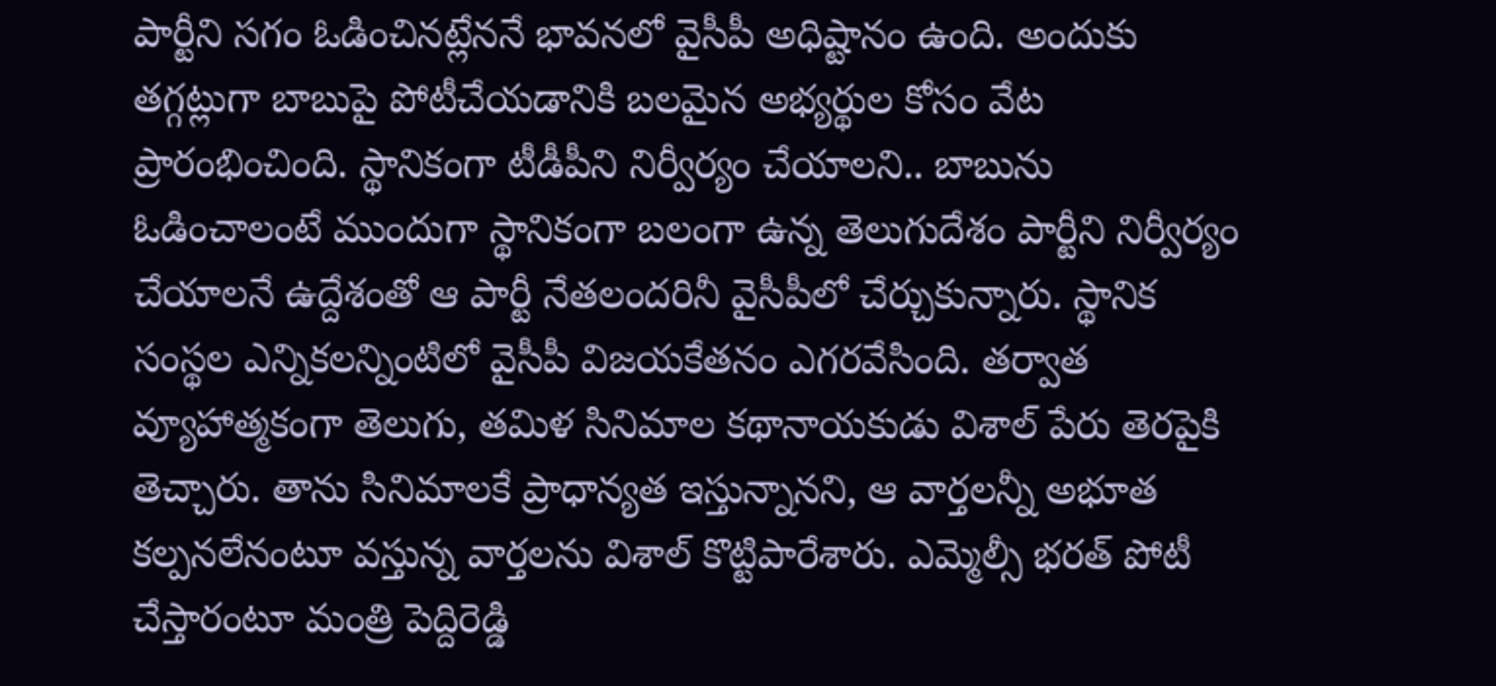పార్టీని సగం ఓడించినట్లేననే భావనలో వైసీపీ అధిష్టానం ఉంది. అందుకు తగ్గట్లుగా బాబుపై పోటీచేయడానికి బలమైన అభ్యర్థుల కోసం వేట ప్రారంభించింది. స్థానికంగా టీడీపీని నిర్వీర్యం చేయాలని.. బాబును ఓడించాలంటే ముందుగా స్థానికంగా బలంగా ఉన్న తెలుగుదేశం పార్టీని నిర్వీర్యం చేయాలనే ఉద్దేశంతో ఆ పార్టీ నేతలందరినీ వైసీపీలో చేర్చుకున్నారు. స్థానిక సంస్థల ఎన్నికలన్నింటిలో వైసీపీ విజయకేతనం ఎగరవేసింది. తర్వాత వ్యూహాత్మకంగా తెలుగు, తమిళ సినిమాల కథానాయకుడు విశాల్ పేరు తెరపైకి తెచ్చారు. తాను సినిమాలకే ప్రాధాన్యత ఇస్తున్నానని, ఆ వార్తలన్నీ అభూత కల్పనలేనంటూ వస్తున్న వార్తలను విశాల్ కొట్టిపారేశారు. ఎమ్మెల్సీ భరత్ పోటీ చేస్తారంటూ మంత్రి పెద్దిరెడ్డి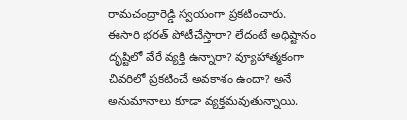రామచంద్రారెడ్డి స్వయంగా ప్రకటించారు. ఈసారి భరత్ పోటీచేస్తారా? లేదంటే అధిష్టానం దృష్టిలో వేరే వ్యక్తి ఉన్నారా? వ్యూహాత్మకంగా చివరిలో ప్రకటించే అవకాశం ఉందా? అనే అనుమానాలు కూడా వ్యక్తమవుతున్నాయి.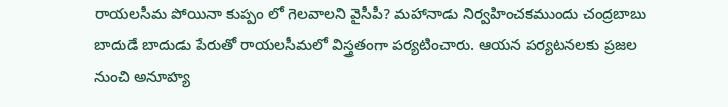రాయలసీమ పోయినా కుప్పం లో గెలవాలని వైసీపీ? మహానాడు నిర్వహించకముందు చంద్రబాబు బాదుడే బాదుడు పేరుతో రాయ‌ల‌సీమ‌లో విస్త్రతంగా ప‌ర్య‌టించారు. ఆయన పర్యటనలకు ప్రజల నుంచి అనూహ్య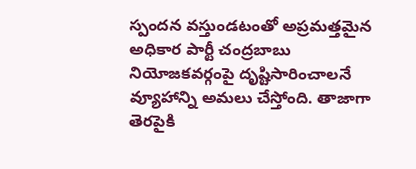స్పందన వస్తుండటంతో అప్రమత్తమైన అధికార పార్టీ చంద్ర‌బాబు నియోజ‌క‌వ‌ర్గంపై దృష్టిసారించాల‌నే వ్యూహాన్ని అమ‌లు చేస్తోంది. తాజాగా తెరపైకి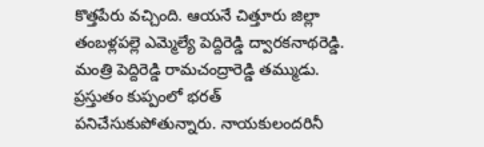కొత్తపేరు వచ్చింది. ఆయనే చిత్తూరు జిల్లా తంబళ్లపల్లె ఎమ్మెల్యే పెద్దిరెడ్డి ద్వారకనాథరెడ్డి. మంత్రి పెద్దిరెడ్డి రామచంద్రారెడ్డి తమ్ముడు. ప్రస్తుతం కుప్పంలో భరత్ పనిచేసుకుపోతున్నారు. నాయకులందరినీ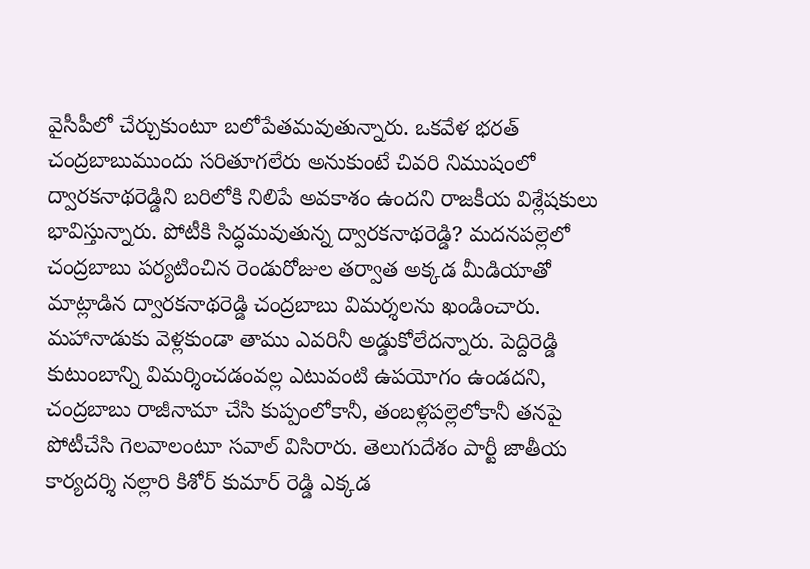వైసీపీలో చేర్చుకుంటూ బలోపేతమవుతున్నారు. ఒకవేళ భరత్ చంద్రబాబుముందు సరితూగలేరు అనుకుంటే చివరి నిముషంలో ద్వారకనాథరెడ్డిని బరిలోకి నిలిపే అవకాశం ఉందని రాజకీయ విశ్లేషకులు భావిస్తున్నారు. పోటీకి సిద్ధమవుతున్న ద్వారకనాథరెడ్డి? మదనపల్లెలో చంద్రబాబు పర్యటించిన రెండురోజుల తర్వాత అక్కడ మీడియాతో మాట్లాడిన ద్వారకనాథరెడ్డి చంద్రబాబు విమర్శలను ఖండించారు. మహానాడుకు వెళ్లకుండా తాము ఎవరినీ అడ్డుకోలేదన్నారు. పెద్దిరెడ్డి కుటుంబాన్ని విమర్శించడంవల్ల ఎటువంటి ఉపయోగం ఉండదని, చంద్రబాబు రాజీనామా చేసి కుప్పంలోకానీ, తంబళ్లపల్లెలోకానీ తనపై పోటీచేసి గెలవాలంటూ సవాల్ విసిరారు. తెలుగుదేశం పార్టీ జాతీయ కార్యదర్శి నల్లారి కిశోర్ కుమార్ రెడ్డి ఎక్కడ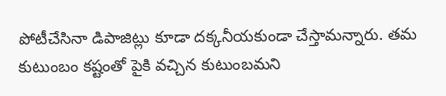పోటీచేసినా డిపాజిట్లు కూడా దక్కనీయకుండా చేస్తామన్నారు. తమ కుటుంబం కష్టంతో పైకి వచ్చిన కుటుంబమని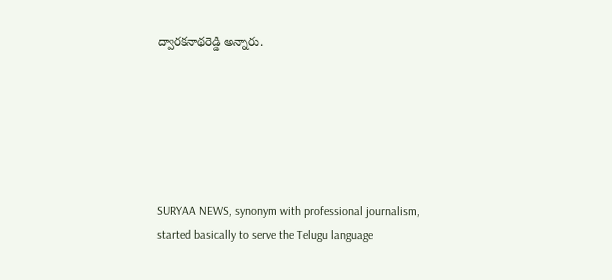ద్వారకనాథరెడ్డి అన్నారు.






SURYAA NEWS, synonym with professional journalism, started basically to serve the Telugu language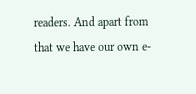readers. And apart from that we have our own e-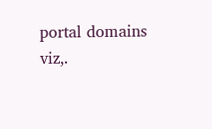portal domains viz,.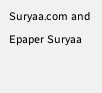Suryaa.com and Epaper Suryaa